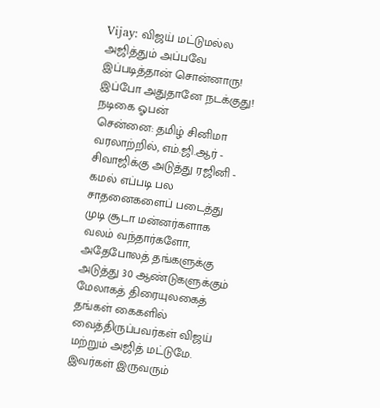Vijay: விஜய் மட்டுமல்ல அஜித்தும் அப்பவே இப்படித்தான் சொன்னாரு! இப்போ அதுதானே நடக்குது! நடிகை ஓபன்
சென்னை: தமிழ் சினிமா வரலாற்றில், எம்.ஜி.ஆர் - சிவாஜிக்கு அடுத்து ரஜினி - கமல் எப்படி பல சாதனைகளைப் படைத்து முடி சூடா மன்னர்களாக வலம் வந்தார்களோ, அதேபோலத் தங்களுக்கு அடுத்து 30 ஆண்டுகளுக்கும் மேலாகத் திரையுலகைத் தங்கள் கைகளில் வைத்திருப்பவர்கள் விஜய் மற்றும் அஜித் மட்டுமே. இவர்கள் இருவரும்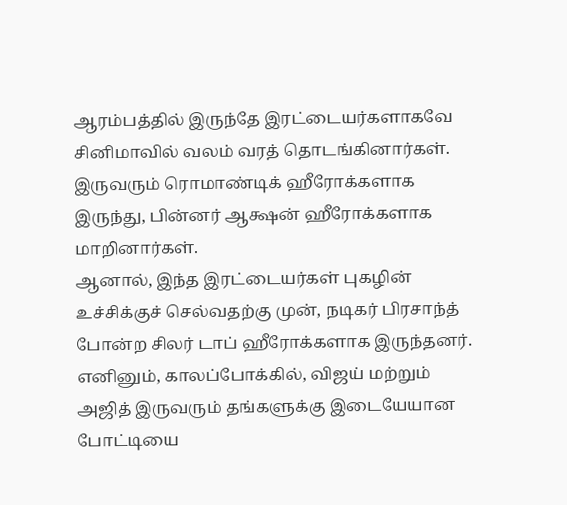ஆரம்பத்தில் இருந்தே இரட்டையர்களாகவே சினிமாவில் வலம் வரத் தொடங்கினார்கள். இருவரும் ரொமாண்டிக் ஹீரோக்களாக இருந்து, பின்னர் ஆக்ஷன் ஹீரோக்களாக மாறினார்கள்.
ஆனால், இந்த இரட்டையர்கள் புகழின் உச்சிக்குச் செல்வதற்கு முன், நடிகர் பிரசாந்த் போன்ற சிலர் டாப் ஹீரோக்களாக இருந்தனர். எனினும், காலப்போக்கில், விஜய் மற்றும் அஜித் இருவரும் தங்களுக்கு இடையேயான போட்டியை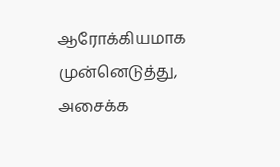ஆரோக்கியமாக முன்னெடுத்து, அசைக்க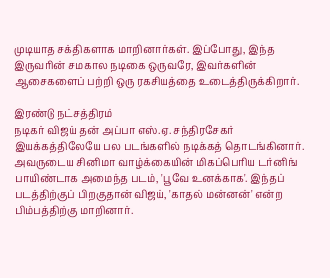முடியாத சக்திகளாக மாறினார்கள். இப்போது, இந்த இருவரின் சமகால நடிகை ஒருவரே, இவர்களின் ஆசைகளைப் பற்றி ஒரு ரகசியத்தை உடைத்திருக்கிறார்.

இரண்டு நட்சத்திரம்
நடிகர் விஜய் தன் அப்பா எஸ்.ஏ. சந்திரசேகர் இயக்கத்திலேயே பல படங்களில் நடிக்கத் தொடங்கினார். அவருடைய சினிமா வாழ்க்கையின் மிகப்பெரிய டர்னிங் பாயிண்டாக அமைந்த படம், 'பூவே உனக்காக'. இந்தப் படத்திற்குப் பிறகுதான் விஜய், 'காதல் மன்னன்' என்ற பிம்பத்திற்கு மாறினார்.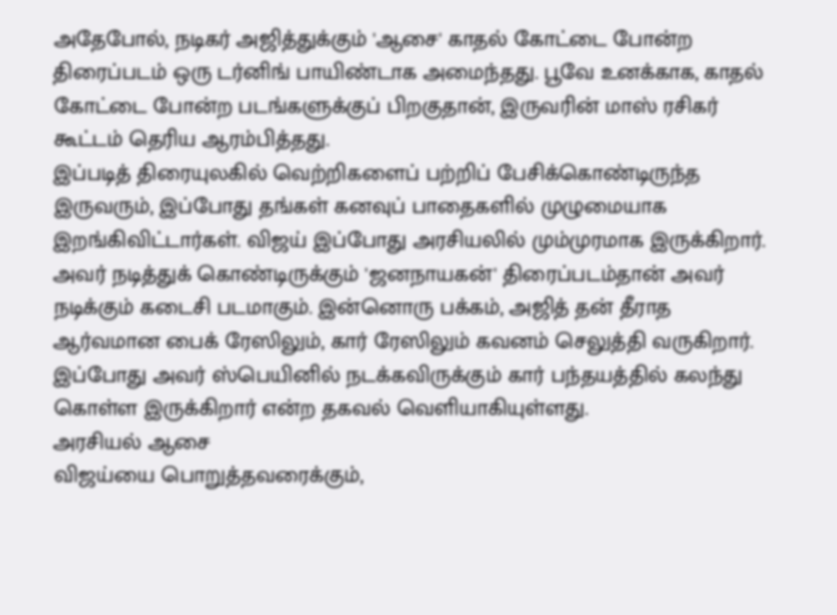அதேபோல், நடிகர் அஜித்துக்கும் 'ஆசை' காதல் கோட்டை போன்ற திரைப்படம் ஒரு டர்னிங் பாயிண்டாக அமைந்தது. பூவே உனக்காக, காதல் கோட்டை போன்ற படங்களுக்குப் பிறகுதான், இருவரின் மாஸ் ரசிகர் கூட்டம் தெரிய ஆரம்பித்தது.
இப்படித் திரையுலகில் வெற்றிகளைப் பற்றிப் பேசிக்கொண்டிருந்த இருவரும், இப்போது தங்கள் கனவுப் பாதைகளில் முழுமையாக இறங்கிவிட்டார்கள். விஜய் இப்போது அரசியலில் மும்முரமாக இருக்கிறார். அவர் நடித்துக் கொண்டிருக்கும் 'ஜனநாயகன்' திரைப்படம்தான் அவர் நடிக்கும் கடைசி படமாகும். இன்னொரு பக்கம், அஜித் தன் தீராத ஆர்வமான பைக் ரேஸிலும், கார் ரேஸிலும் கவனம் செலுத்தி வருகிறார். இப்போது அவர் ஸ்பெயினில் நடக்கவிருக்கும் கார் பந்தயத்தில் கலந்து கொள்ள இருக்கிறார் என்ற தகவல் வெளியாகியுள்ளது.
அரசியல் ஆசை
விஜய்யை பொறுத்தவரைக்கும்,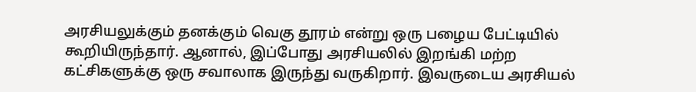அரசியலுக்கும் தனக்கும் வெகு தூரம் என்று ஒரு பழைய பேட்டியில் கூறியிருந்தார். ஆனால், இப்போது அரசியலில் இறங்கி மற்ற கட்சிகளுக்கு ஒரு சவாலாக இருந்து வருகிறார். இவருடைய அரசியல்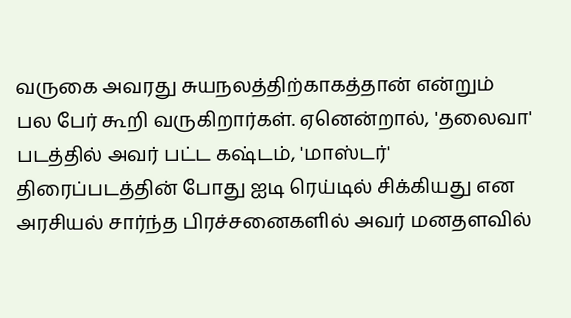வருகை அவரது சுயநலத்திற்காகத்தான் என்றும் பல பேர் கூறி வருகிறார்கள். ஏனென்றால், 'தலைவா' படத்தில் அவர் பட்ட கஷ்டம், 'மாஸ்டர்' திரைப்படத்தின் போது ஐடி ரெய்டில் சிக்கியது என அரசியல் சார்ந்த பிரச்சனைகளில் அவர் மனதளவில்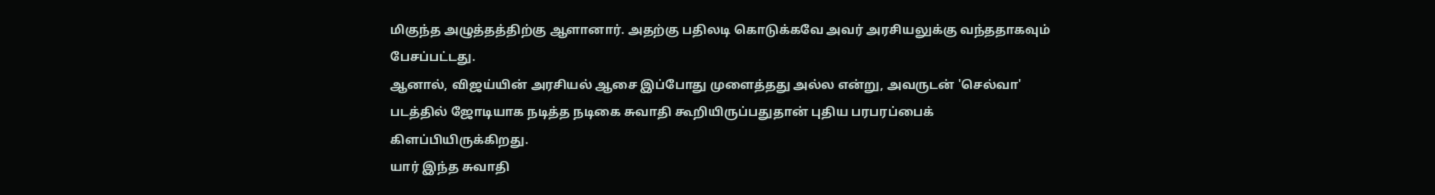மிகுந்த அழுத்தத்திற்கு ஆளானார். அதற்கு பதிலடி கொடுக்கவே அவர் அரசியலுக்கு வந்ததாகவும் பேசப்பட்டது.
ஆனால், விஜய்யின் அரசியல் ஆசை இப்போது முளைத்தது அல்ல என்று, அவருடன் 'செல்வா' படத்தில் ஜோடியாக நடித்த நடிகை சுவாதி கூறியிருப்பதுதான் புதிய பரபரப்பைக் கிளப்பியிருக்கிறது.
யார் இந்த சுவாதி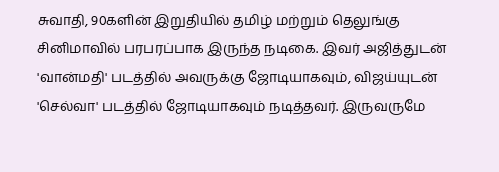சுவாதி, 90களின் இறுதியில் தமிழ் மற்றும் தெலுங்கு சினிமாவில் பரபரப்பாக இருந்த நடிகை. இவர் அஜித்துடன் 'வான்மதி' படத்தில் அவருக்கு ஜோடியாகவும், விஜய்யுடன் 'செல்வா' படத்தில் ஜோடியாகவும் நடித்தவர். இருவருமே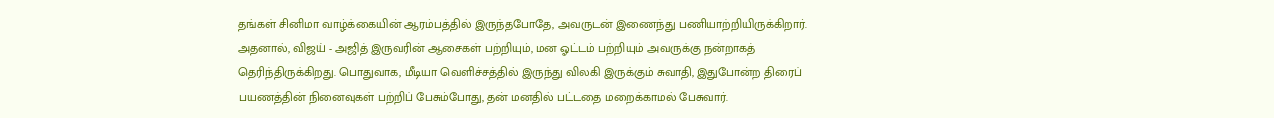தங்கள் சினிமா வாழ்க்கையின் ஆரம்பத்தில் இருந்தபோதே, அவருடன் இணைந்து பணியாற்றியிருக்கிறார். அதனால், விஜய் - அஜித் இருவரின் ஆசைகள் பற்றியும், மன ஓட்டம் பற்றியும் அவருக்கு நன்றாகத் தெரிந்திருக்கிறது. பொதுவாக, மீடியா வெளிச்சத்தில் இருந்து விலகி இருக்கும் சுவாதி, இதுபோன்ற திரைப் பயணத்தின் நினைவுகள் பற்றிப் பேசும்போது, தன் மனதில் பட்டதை மறைக்காமல் பேசுவார்.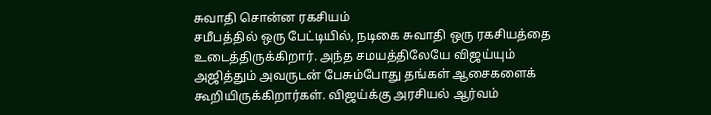சுவாதி சொன்ன ரகசியம்
சமீபத்தில் ஒரு பேட்டியில், நடிகை சுவாதி ஒரு ரகசியத்தை உடைத்திருக்கிறார். அந்த சமயத்திலேயே விஜய்யும் அஜித்தும் அவருடன் பேசும்போது தங்கள் ஆசைகளைக் கூறியிருக்கிறார்கள். விஜய்க்கு அரசியல் ஆர்வம்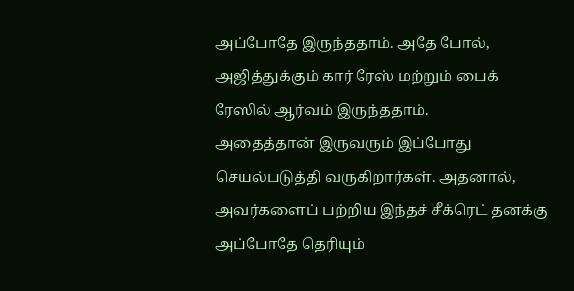அப்போதே இருந்ததாம். அதே போல், அஜித்துக்கும் கார் ரேஸ் மற்றும் பைக் ரேஸில் ஆர்வம் இருந்ததாம்.
அதைத்தான் இருவரும் இப்போது செயல்படுத்தி வருகிறார்கள். அதனால், அவர்களைப் பற்றிய இந்தச் சீக்ரெட் தனக்கு அப்போதே தெரியும்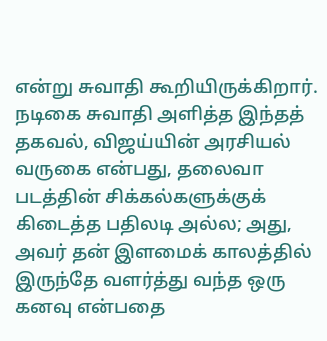என்று சுவாதி கூறியிருக்கிறார்.
நடிகை சுவாதி அளித்த இந்தத் தகவல், விஜய்யின் அரசியல் வருகை என்பது, தலைவா படத்தின் சிக்கல்களுக்குக் கிடைத்த பதிலடி அல்ல; அது, அவர் தன் இளமைக் காலத்தில் இருந்தே வளர்த்து வந்த ஒரு கனவு என்பதை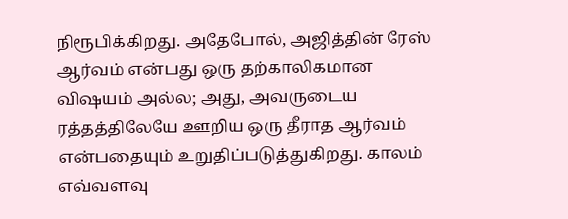நிரூபிக்கிறது. அதேபோல், அஜித்தின் ரேஸ் ஆர்வம் என்பது ஒரு தற்காலிகமான விஷயம் அல்ல; அது, அவருடைய ரத்தத்திலேயே ஊறிய ஒரு தீராத ஆர்வம் என்பதையும் உறுதிப்படுத்துகிறது. காலம் எவ்வளவு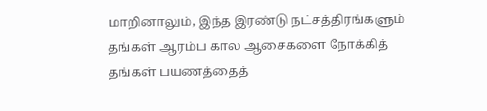மாறினாலும், இந்த இரண்டு நட்சத்திரங்களும் தங்கள் ஆரம்ப கால ஆசைகளை நோக்கித் தங்கள் பயணத்தைத்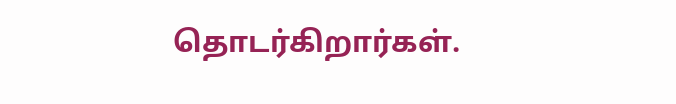தொடர்கிறார்கள்.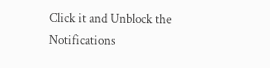Click it and Unblock the Notifications